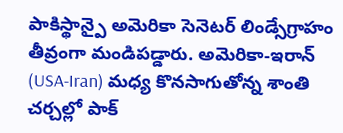పాకిస్థాన్పై అమెరికా సెనెటర్ లిండ్సేగ్రాహం తీవ్రంగా మండిపడ్డారు. అమెరికా-ఇరాన్ (USA-Iran) మధ్య కొనసాగుతోన్న శాంతి చర్చల్లో పాక్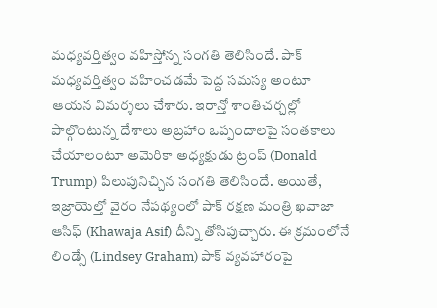మధ్యవర్తిత్వం వహిస్తోన్న సంగతి తెలిసిందే. పాక్ మధ్యవర్తిత్వం వహించడమే పెద్ద సమస్య అంటూ ఆయన విమర్శలు చేశారు. ఇరాన్తో శాంతిచర్చల్లో పాల్గొంటున్న దేశాలు అబ్రహాం ఒప్పందాలపై సంతకాలు చేయాలంటూ అమెరికా అధ్యక్షుడు ట్రంప్ (Donald Trump) పిలుపునిచ్చిన సంగతి తెలిసిందే. అయితే, ఇజ్రాయెల్తో వైరం నేపథ్యంలో పాక్ రక్షణ మంత్రి ఖవాజా ఆసిఫ్ (Khawaja Asif) దీన్ని తోసిపుచ్చారు. ఈ క్రమంలోనే లిండ్సే (Lindsey Graham) పాక్ వ్యవహారంపై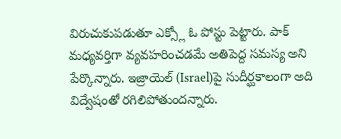విరుచుకుపడుతూ ఎక్స్లో ఓ పోస్టు పెట్టారు. పాక్ మధ్యవర్తిగా వ్యవహరించడమే అతిపెద్ద సమస్య అని పేర్కొన్నారు. ఇజ్రాయెల్ (Israel)పై సుదీర్ఘకాలంగా అది విద్వేషంతో రగిలిపోతుందన్నారు.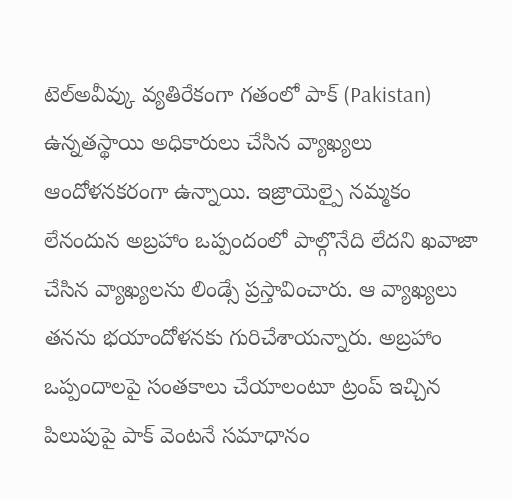టెల్అవీవ్కు వ్యతిరేకంగా గతంలో పాక్ (Pakistan) ఉన్నతస్థాయి అధికారులు చేసిన వ్యాఖ్యలు ఆందోళనకరంగా ఉన్నాయి. ఇజ్రాయెల్పై నమ్మకం లేనందున అబ్రహాం ఒప్పందంలో పాల్గొనేది లేదని ఖవాజా చేసిన వ్యాఖ్యలను లిండ్సే ప్రస్తావించారు. ఆ వ్యాఖ్యలు తనను భయాందోళనకు గురిచేశాయన్నారు. అబ్రహాం ఒప్పందాలపై సంతకాలు చేయాలంటూ ట్రంప్ ఇచ్చిన పిలుపుపై పాక్ వెంటనే సమాధానం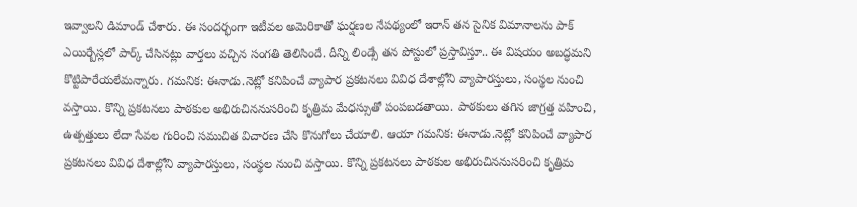ఇవ్వాలని డిమాండ్ చేశారు. ఈ సందర్భంగా ఇటీవల అమెరికాతో ఘర్షణల నేపథ్యంలో ఇరాన్ తన సైనిక విమానాలను పాక్ ఎయిర్బేస్లలో పార్క్ చేసినట్లు వార్తలు వచ్చిన సంగతి తెలిసిందే. దీన్ని లిండ్సే తన పోస్టులో ప్రస్తావిస్తూ.. ఈ విషయం అబద్ధమని కొట్టిపారేయలేమన్నారు. గమనిక: ఈనాడు.నెట్లో కనిపించే వ్యాపార ప్రకటనలు వివిధ దేశాల్లోని వ్యాపారస్తులు, సంస్థల నుంచి వస్తాయి. కొన్ని ప్రకటనలు పాఠకుల అభిరుచిననుసరించి కృత్రిమ మేధస్సుతో పంపబడతాయి. పాఠకులు తగిన జాగ్రత్త వహించి, ఉత్పత్తులు లేదా సేవల గురించి సముచిత విచారణ చేసి కొనుగోలు చేయాలి. ఆయా గమనిక: ఈనాడు.నెట్లో కనిపించే వ్యాపార ప్రకటనలు వివిధ దేశాల్లోని వ్యాపారస్తులు, సంస్థల నుంచి వస్తాయి. కొన్ని ప్రకటనలు పాఠకుల అభిరుచిననుసరించి కృత్రిమ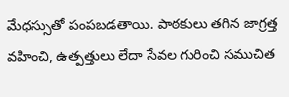మేధస్సుతో పంపబడతాయి. పాఠకులు తగిన జాగ్రత్త వహించి, ఉత్పత్తులు లేదా సేవల గురించి సముచిత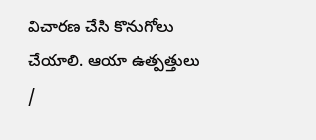విచారణ చేసి కొనుగోలు చేయాలి. ఆయా ఉత్పత్తులు /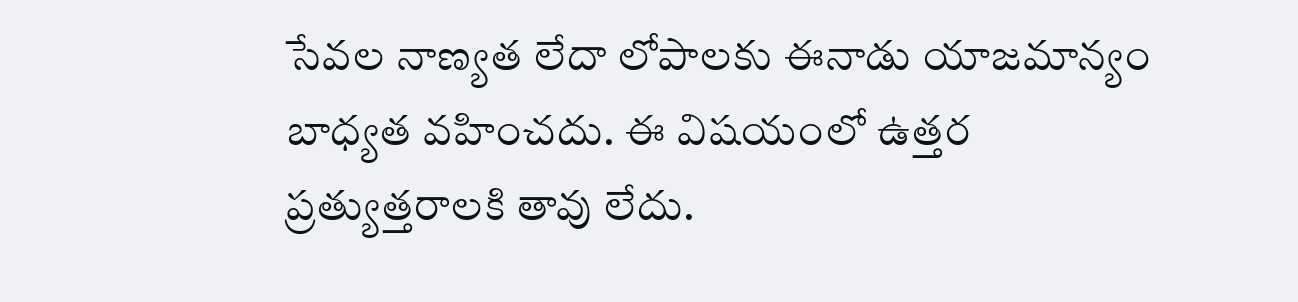సేవల నాణ్యత లేదా లోపాలకు ఈనాడు యాజమాన్యం బాధ్యత వహించదు. ఈ విషయంలో ఉత్తర ప్రత్యుత్తరాలకి తావు లేదు.